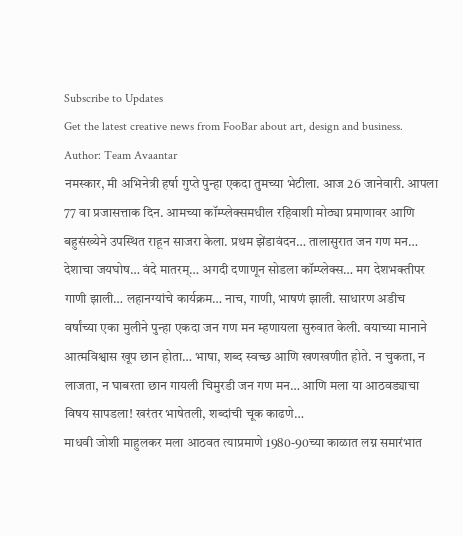Subscribe to Updates
Get the latest creative news from FooBar about art, design and business.
Author: Team Avaantar
नमस्कार, मी अभिनेत्री हर्षा गुप्ते पुन्हा एकदा तुमच्या भेटीला. आज 26 जानेवारी. आपला 77 वा प्रजासत्ताक दिन. आमच्या कॉम्प्लेक्समधील रहिवाशी मोठ्या प्रमाणावर आणि बहुसंख्येने उपस्थित राहून साजरा केला. प्रथम झेंडावंदन… तालासुरात जन गण मन… देशाचा जयघोष… वंदे मातरम्… अगदी दणाणून सोडला कॉम्प्लेक्स… मग देशभक्तीपर गाणी झाली… लहानग्यांचे कार्यक्रम… नाच, गाणी, भाषणं झाली. साधारण अडीच वर्षांच्या एका मुलीने पुन्हा एकदा जन गण मन म्हणायला सुरुवात केली. वयाच्या मानाने आत्मविश्वास खूप छान होता… भाषा, शब्द स्वच्छ आणि खणखणीत होते. न चुकता, न लाजता, न घाबरता छान गायली चिमुरडी जन गण मन… आणि मला या आठवड्याचा विषय सापडला! खरंतर भाषेतली, शब्दांची चूक काढणे…
माधवी जोशी माहुलकर मला आठवत त्याप्रमाणे 1980-90च्या काळात लग्न समारंभात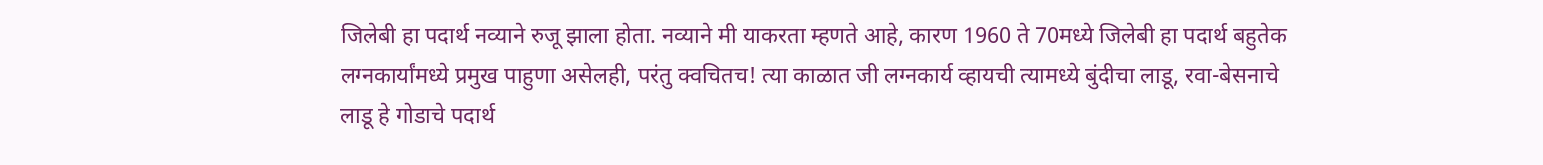जिलेबी हा पदार्थ नव्याने रुजू झाला होता. नव्याने मी याकरता म्हणते आहे, कारण 1960 ते 70मध्ये जिलेबी हा पदार्थ बहुतेक लग्नकार्यांमध्ये प्रमुख पाहुणा असेलही, परंतु क्वचितच! त्या काळात जी लग्नकार्य व्हायची त्यामध्ये बुंदीचा लाडू, रवा-बेसनाचे लाडू हे गोडाचे पदार्थ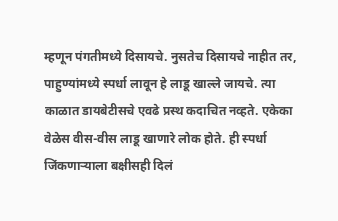म्हणून पंगतीमध्ये दिसायचे. नुसतेच दिसायचे नाहीत तर, पाहुण्यांमध्ये स्पर्धा लावून हे लाडू खाल्ले जायचे. त्या काळात डायबेटीसचे एवढे प्रस्थ कदाचित नव्हते. एकेका वेळेस वीस-वीस लाडू खाणारे लोक होते. ही स्पर्धा जिंकणाऱ्याला बक्षीसही दिलं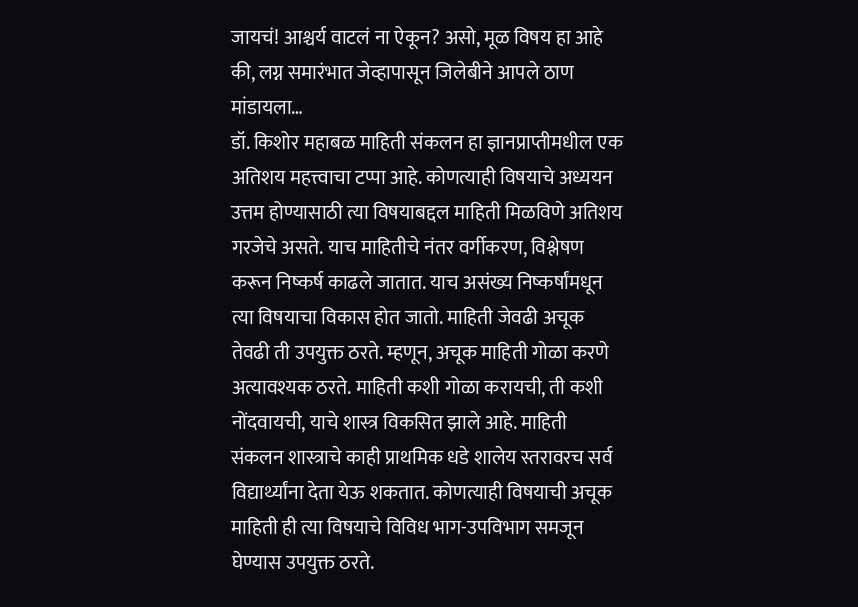जायचं! आश्चर्य वाटलं ना ऐकून? असो, मूळ विषय हा आहे की, लग्न समारंभात जेव्हापासून जिलेबीने आपले ठाण मांडायला…
डॉ. किशोर महाबळ माहिती संकलन हा ज्ञानप्राप्तीमधील एक अतिशय महत्त्वाचा टप्पा आहे. कोणत्याही विषयाचे अध्ययन उत्तम होण्यासाठी त्या विषयाबद्दल माहिती मिळविणे अतिशय गरजेचे असते. याच माहितीचे नंतर वर्गीकरण, विश्लेषण करून निष्कर्ष काढले जातात. याच असंख्य निष्कर्षांमधून त्या विषयाचा विकास होत जातो. माहिती जेवढी अचूक तेवढी ती उपयुक्त ठरते. म्हणून, अचूक माहिती गोळा करणे अत्यावश्यक ठरते. माहिती कशी गोळा करायची, ती कशी नोंदवायची, याचे शास्त्र विकसित झाले आहे. माहिती संकलन शास्त्राचे काही प्राथमिक धडे शालेय स्तरावरच सर्व विद्यार्थ्यांना देता येऊ शकतात. कोणत्याही विषयाची अचूक माहिती ही त्या विषयाचे विविध भाग-उपविभाग समजून घेण्यास उपयुक्त ठरते.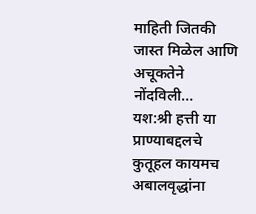माहिती जितकी जास्त मिळेल आणि अचूकतेने नोंदविली…
यश:श्री हत्ती या प्राण्याबद्दलचे कुतूहल कायमच अबालवृद्धांना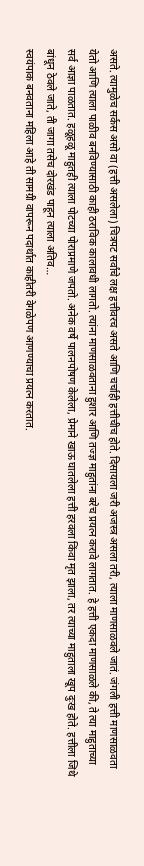असते. त्यामुळेच सर्कस असो वा (हत्ती असलेला) चित्रपट सर्वांचे लक्ष हत्तीवरच असते आणि चर्चाही हत्तीचीच होते. दिसायला जरी अजस्त्र असला तरी, त्याला माणसाळवले जातं. जंगली हत्ती माणसाळवता येतो आणि त्याला पाळीव बनविण्यासाठी काही ठराविक कालावधी लागतो. त्यांना माणसाळवताना हुशार आणि तज्ज्ञ माहुतांना बरेच प्रयत्न करावे लागतात. हे हत्ती एकदा माणसाळले की, ते त्या माहुताच्या सर्व आज्ञा पाळतात. हळूहळू माहुतही त्याला पोटच्या पोराप्रमाणे जपतो. अनेक वर्षे पालनपोषण केलेला, प्रेमाने खाऊ घातलेला हत्ती हरवला किंवा मृत झाला, तर त्याच्या माहुताला खूप दुःख होते. हत्तीला जिथे बांधून ठेवले जाते, ती जागा तसेच दोरखंड पाहून त्याला अतिव…
स्वयंपाक बनवताना महिला आहे ती सामग्री वापरून पदार्थात काहीतरी वेगळेपण आणण्याचा प्रयत्न करतात.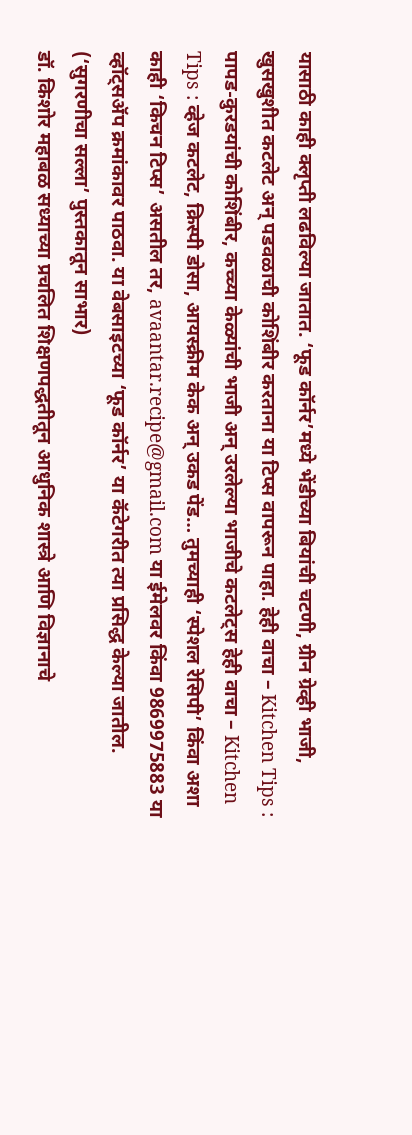यासाठी काही क्लृप्ती लढविल्या जातात. ‘फूड कॉर्नर’मध्ये भेंडीच्या बियांची चटणी, ग्रीन ग्रेव्ही भाजी, खुसखुशीत कटलेट अन् पडवळाची कोशिंबीर करताना या टिप्स वापरून पाहा. हेही वाचा – Kitchen Tips : पापड-कुरडयांची कोशिंबीर, कच्च्या केळ्यांची भाजी अन् उरलेल्या भाजीचे कटलेट्स हेही वाचा – Kitchen Tips : व्हेज कटलेट, क्रिस्पी डोसा, आयस्क्रीम केक अन् उकड पेंड… तुमच्याही ‘स्पेशल रेसिपी’ किंवा अशा काही ‘किचन टिप्स’ असतील तर, avaantar.recipe@gmail.com या ईमेलवर किंवा 9869975883 या व्हॉट्सॲप क्रमांकावर पाठवा. या वेबसाइटच्या ‘फूड कॉर्नर’ या कॅटेगरीत त्या प्रसिद्ध केल्या जातील. (‘सुगरणीचा सल्ला’ पुस्तकातून साभार)
डॉ. किशोर महाबळ सध्याच्या प्रचलित शिक्षणपद्धतीतून आधुनिक शास्त्रे आणि विज्ञानाचे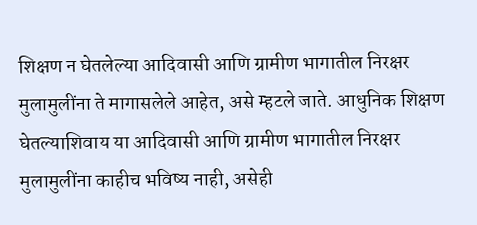शिक्षण न घेतलेल्या आदिवासी आणि ग्रामीण भागातील निरक्षर मुलामुलींना ते मागासलेले आहेत, असे म्हटले जाते. आधुनिक शिक्षण घेतल्याशिवाय या आदिवासी आणि ग्रामीण भागातील निरक्षर मुलामुलींना काहीच भविष्य नाही, असेही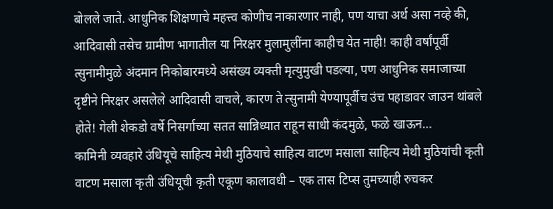बोलले जाते. आधुनिक शिक्षणाचे महत्त्व कोणीच नाकारणार नाही, पण याचा अर्थ असा नव्हे की, आदिवासी तसेच ग्रामीण भागातील या निरक्षर मुलामुलींना काहीच येत नाही! काही वर्षांपूर्वी त्सुनामीमुळे अंदमान निकोबारमध्ये असंख्य व्यक्ती मृत्युमुखी पडल्या, पण आधुनिक समाजाच्या दृष्टीने निरक्षर असलेले आदिवासी वाचले, कारण ते त्सुनामी येण्यापूर्वीच उंच पहाडावर जाउन थांबले होते! गेली शेकडो वर्षे निसर्गाच्या सतत सान्निध्यात राहून साधी कंदमुळे, फळे खाऊन…
कामिनी व्यवहारे उंधियूचे साहित्य मेथी मुठियाचे साहित्य वाटण मसाला साहित्य मेथी मुठियांची कृती वाटण मसाला कृती उंधियूची कृती एकूण कालावधी – एक तास टिप्स तुमच्याही रुचकर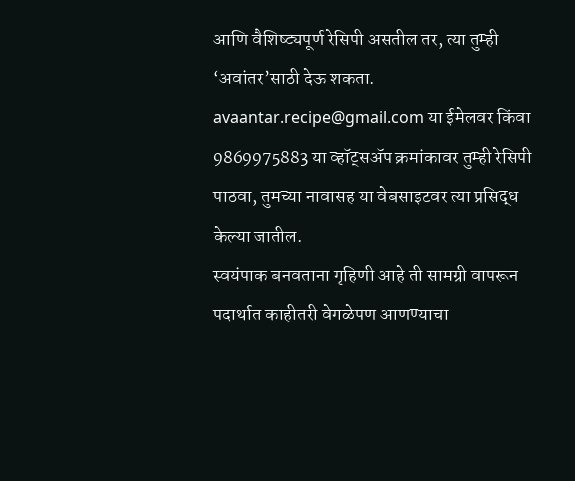आणि वैशिष्ट्यपूर्ण रेसिपी असतील तर, त्या तुम्ही ‘अवांतर’साठी देऊ शकता. avaantar.recipe@gmail.com या ईमेलवर किंवा 9869975883 या व्हॉट्सॲप क्रमांकावर तुम्ही रेसिपी पाठवा, तुमच्या नावासह या वेबसाइटवर त्या प्रसिद्ध केल्या जातील.
स्वयंपाक बनवताना गृहिणी आहे ती सामग्री वापरून पदार्थात काहीतरी वेगळेपण आणण्याचा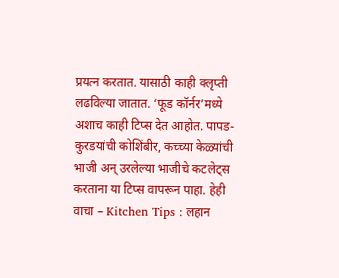प्रयत्न करतात. यासाठी काही क्लृप्ती लढविल्या जातात. ‘फूड कॉर्नर’मध्ये अशाच काही टिप्स देत आहोत. पापड-कुरडयांची कोशिंबीर, कच्च्या केळ्यांची भाजी अन् उरलेल्या भाजीचे कटलेट्स करताना या टिप्स वापरून पाहा. हेही वाचा – Kitchen Tips : लहान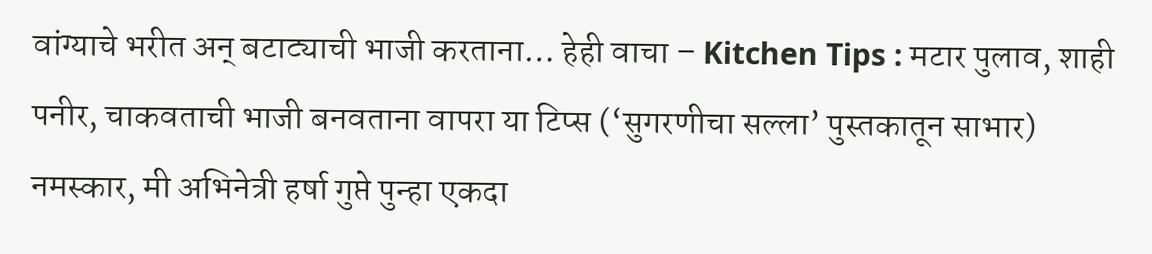वांग्याचे भरीत अन् बटाट्याची भाजी करताना… हेही वाचा – Kitchen Tips : मटार पुलाव, शाही पनीर, चाकवताची भाजी बनवताना वापरा या टिप्स (‘सुगरणीचा सल्ला’ पुस्तकातून साभार)
नमस्कार, मी अभिनेत्री हर्षा गुप्ते पुन्हा एकदा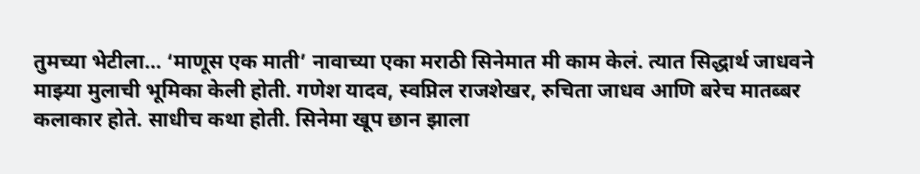तुमच्या भेटीला… ‘माणूस एक माती’ नावाच्या एका मराठी सिनेमात मी काम केलं. त्यात सिद्धार्थ जाधवने माझ्या मुलाची भूमिका केली होती. गणेश यादव, स्वप्निल राजशेखर, रुचिता जाधव आणि बरेच मातब्बर कलाकार होते. साधीच कथा होती. सिनेमा खूप छान झाला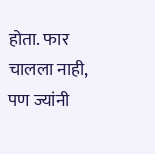होता. फार चालला नाही, पण ज्यांनी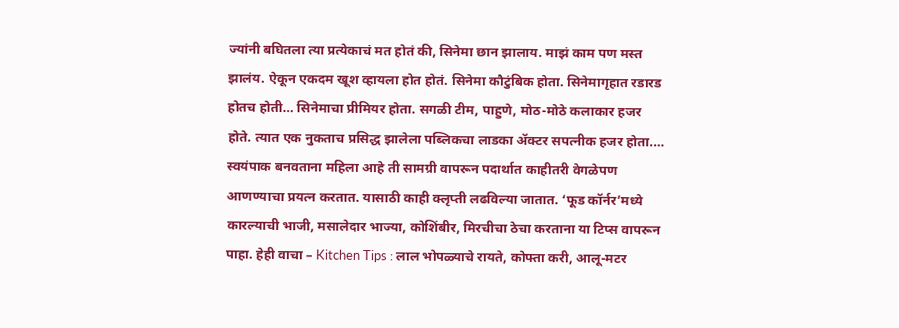ज्यांनी बघितला त्या प्रत्येकाचं मत होतं की, सिनेमा छान झालाय. माझं काम पण मस्त झालंय. ऐकून एकदम खूश व्हायला होत होतं. सिनेमा कौटुंबिक होता. सिनेमागृहात रडारड होतच होती… सिनेमाचा प्रीमियर होता. सगळी टीम, पाहुणे, मोठ-मोठे कलाकार हजर होते. त्यात एक नुकताच प्रसिद्ध झालेला पब्लिकचा लाडका ॲक्टर सपत्नीक हजर होता.…
स्वयंपाक बनवताना महिला आहे ती सामग्री वापरून पदार्थात काहीतरी वेगळेपण आणण्याचा प्रयत्न करतात. यासाठी काही क्लृप्ती लढविल्या जातात. ‘फूड कॉर्नर’मध्ये कारल्याची भाजी, मसालेदार भाज्या, कोशिंबीर, मिरचीचा ठेचा करताना या टिप्स वापरून पाहा. हेही वाचा – Kitchen Tips : लाल भोपळ्याचे रायते, कोफ्ता करी, आलू-मटर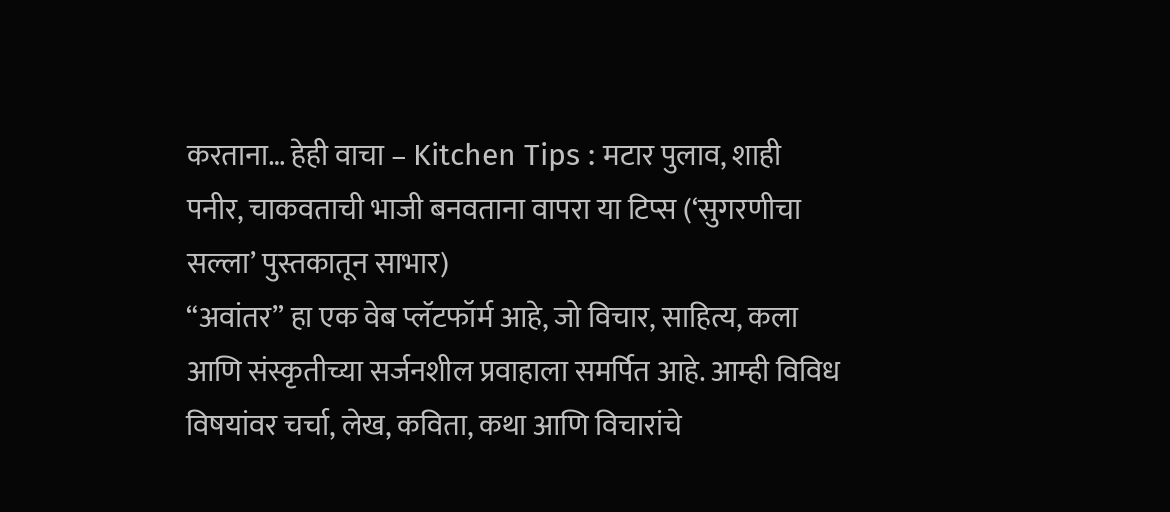करताना… हेही वाचा – Kitchen Tips : मटार पुलाव, शाही पनीर, चाकवताची भाजी बनवताना वापरा या टिप्स (‘सुगरणीचा सल्ला’ पुस्तकातून साभार)
“अवांतर” हा एक वेब प्लॅटफॉर्म आहे, जो विचार, साहित्य, कला आणि संस्कृतीच्या सर्जनशील प्रवाहाला समर्पित आहे. आम्ही विविध विषयांवर चर्चा, लेख, कविता, कथा आणि विचारांचे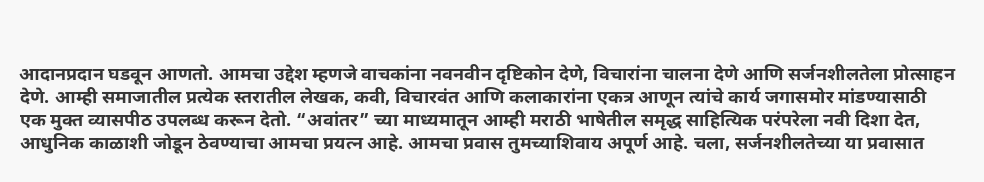आदानप्रदान घडवून आणतो. आमचा उद्देश म्हणजे वाचकांना नवनवीन दृष्टिकोन देणे, विचारांना चालना देणे आणि सर्जनशीलतेला प्रोत्साहन देणे. आम्ही समाजातील प्रत्येक स्तरातील लेखक, कवी, विचारवंत आणि कलाकारांना एकत्र आणून त्यांचे कार्य जगासमोर मांडण्यासाठी एक मुक्त व्यासपीठ उपलब्ध करून देतो. “अवांतर” च्या माध्यमातून आम्ही मराठी भाषेतील समृद्ध साहित्यिक परंपरेला नवी दिशा देत, आधुनिक काळाशी जोडून ठेवण्याचा आमचा प्रयत्न आहे. आमचा प्रवास तुमच्याशिवाय अपूर्ण आहे. चला, सर्जनशीलतेच्या या प्रवासात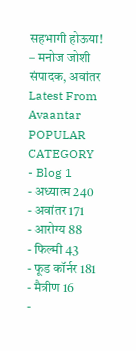सहभागी होऊया!
– मनोज जोशी संपादक, अवांतर
Latest From Avaantar
POPULAR CATEGORY
- Blog 1
- अध्यात्म 240
- अवांतर 171
- आरोग्य 88
- फिल्मी 43
- फूड कॉर्नर 181
- मैत्रीण 16
-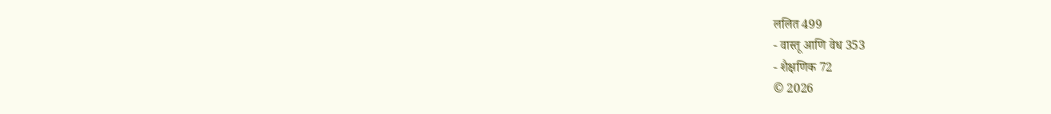ललित 499
- वास्तू आणि वेध 353
- शैक्षणिक 72
© 2026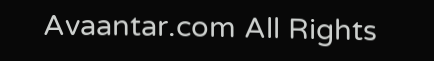Avaantar.com All Rights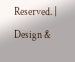Reserved. | Design &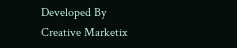Developed By Creative Marketix